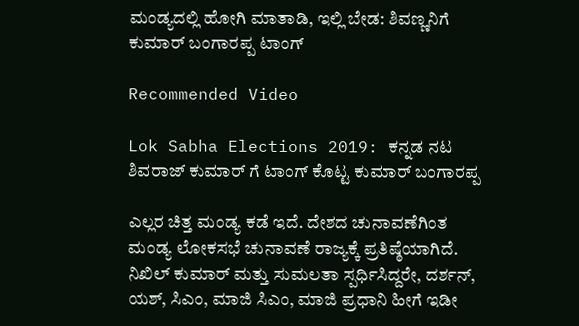ಮಂಡ್ಯದಲ್ಲಿ ಹೋಗಿ ಮಾತಾಡಿ, ಇಲ್ಲಿ ಬೇಡ: ಶಿವಣ್ಣನಿಗೆ ಕುಮಾರ್ ಬಂಗಾರಪ್ಪ ಟಾಂಗ್

Recommended Video

Lok Sabha Elections 2019: ಕನ್ನಡ ನಟ ಶಿವರಾಜ್ ಕುಮಾರ್ ಗೆ ಟಾಂಗ್ ಕೊಟ್ಟ ಕುಮಾರ್ ಬಂಗಾರಪ್ಪ

ಎಲ್ಲರ ಚಿತ್ತ ಮಂಡ್ಯ ಕಡೆ ಇದೆ. ದೇಶದ ಚುನಾವಣೆಗಿಂತ ಮಂಡ್ಯ ಲೋಕಸಭೆ ಚುನಾವಣೆ ರಾಜ್ಯಕ್ಕೆ ಪ್ರತಿಷ್ಠೆಯಾಗಿದೆ. ನಿಖಿಲ್ ಕುಮಾರ್ ಮತ್ತು ಸುಮಲತಾ ಸ್ಪರ್ಧಿಸಿದ್ದರೇ, ದರ್ಶನ್, ಯಶ್, ಸಿಎಂ, ಮಾಜಿ ಸಿಎಂ, ಮಾಜಿ ಪ್ರಧಾನಿ ಹೀಗೆ ಇಡೀ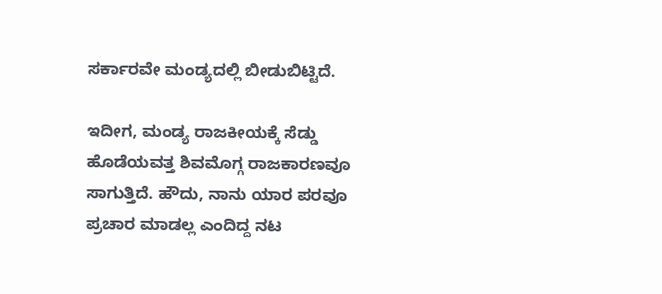ಸರ್ಕಾರವೇ ಮಂಡ್ಯದಲ್ಲಿ ಬೀಡುಬಿಟ್ಟಿದೆ.

ಇದೀಗ, ಮಂಡ್ಯ ರಾಜಕೀಯಕ್ಕೆ ಸೆಡ್ಡು ಹೊಡೆಯವತ್ತ ಶಿವಮೊಗ್ಗ ರಾಜಕಾರಣವೂ ಸಾಗುತ್ತಿದೆ. ಹೌದು, ನಾನು ಯಾರ ಪರವೂ ಪ್ರಚಾರ ಮಾಡಲ್ಲ ಎಂದಿದ್ದ ನಟ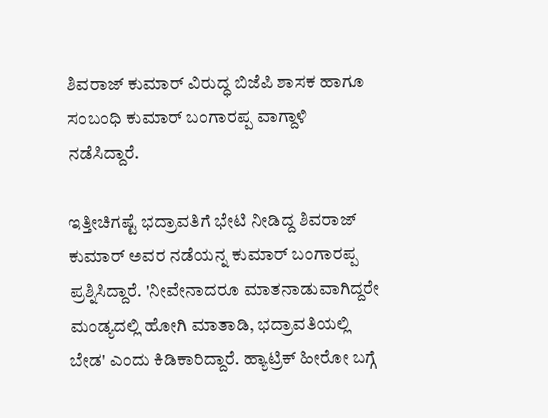ಶಿವರಾಜ್ ಕುಮಾರ್ ವಿರುದ್ಧ ಬಿಜೆಪಿ ಶಾಸಕ ಹಾಗೂ ಸಂಬಂಧಿ ಕುಮಾರ್ ಬಂಗಾರಪ್ಪ ವಾಗ್ದಾಳಿ ನಡೆಸಿದ್ದಾರೆ.

ಇತ್ತೀಚಿಗಷ್ಟೆ ಭದ್ರಾವತಿಗೆ ಭೇಟಿ ನೀಡಿದ್ದ ಶಿವರಾಜ್ ಕುಮಾರ್ ಅವರ ನಡೆಯನ್ನ ಕುಮಾರ್ ಬಂಗಾರಪ್ಪ ಪ್ರಶ್ನಿಸಿದ್ದಾರೆ. 'ನೀವೇನಾದರೂ ಮಾತನಾಡುವಾಗಿದ್ದರೇ ಮಂಡ್ಯದಲ್ಲಿ ಹೋಗಿ ಮಾತಾಡಿ, ಭದ್ರಾವತಿಯಲ್ಲಿ ಬೇಡ' ಎಂದು ಕಿಡಿಕಾರಿದ್ದಾರೆ. ಹ್ಯಾಟ್ರಿಕ್ ಹೀರೋ ಬಗ್ಗೆ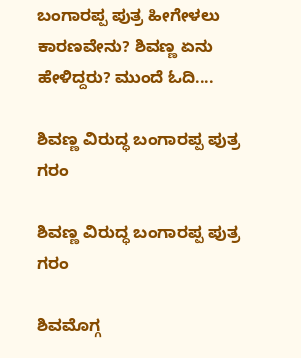ಬಂಗಾರಪ್ಪ ಪುತ್ರ ಹೀಗೇಳಲು ಕಾರಣವೇನು? ಶಿವಣ್ಣ ಏನು ಹೇಳಿದ್ದರು? ಮುಂದೆ ಓದಿ....

ಶಿವಣ್ಣ ವಿರುದ್ಧ ಬಂಗಾರಪ್ಪ ಪುತ್ರ ಗರಂ

ಶಿವಣ್ಣ ವಿರುದ್ಧ ಬಂಗಾರಪ್ಪ ಪುತ್ರ ಗರಂ

ಶಿವಮೊಗ್ಗ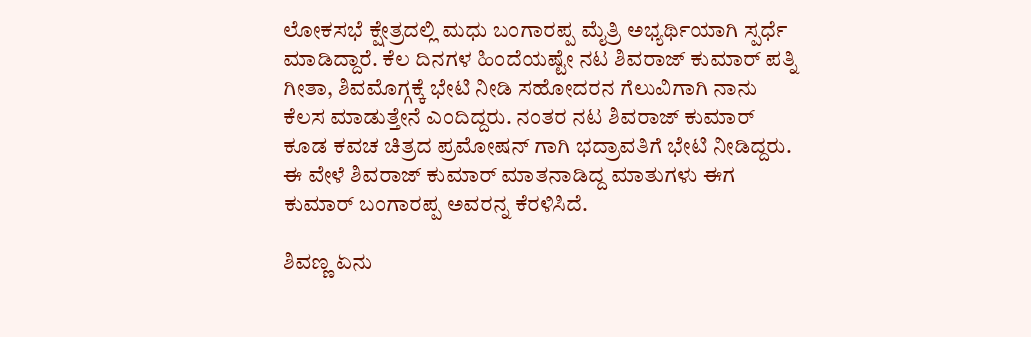ಲೋಕಸಭೆ ಕ್ಷೇತ್ರದಲ್ಲಿ ಮಧು ಬಂಗಾರಪ್ಪ ಮೈತ್ರಿ ಅಭ್ಯರ್ಥಿಯಾಗಿ ಸ್ಪರ್ಧೆ ಮಾಡಿದ್ದಾರೆ. ಕೆಲ ದಿನಗಳ ಹಿಂದೆಯಷ್ಟೇ ನಟ ಶಿವರಾಜ್ ಕುಮಾರ್ ಪತ್ನಿ ಗೀತಾ, ಶಿವಮೊಗ್ಗಕ್ಕೆ ಭೇಟಿ ನೀಡಿ ಸಹೋದರನ ಗೆಲುವಿಗಾಗಿ ನಾನು ಕೆಲಸ ಮಾಡುತ್ತೇನೆ ಎಂದಿದ್ದರು. ನಂತರ ನಟ ಶಿವರಾಜ್ ಕುಮಾರ್ ಕೂಡ ಕವಚ ಚಿತ್ರದ ಪ್ರಮೋಷನ್ ಗಾಗಿ ಭದ್ರಾವತಿಗೆ ಭೇಟಿ ನೀಡಿದ್ದರು. ಈ ವೇಳೆ ಶಿವರಾಜ್ ಕುಮಾರ್ ಮಾತನಾಡಿದ್ದ ಮಾತುಗಳು ಈಗ ಕುಮಾರ್ ಬಂಗಾರಪ್ಪ ಅವರನ್ನ ಕೆರಳಿಸಿದೆ.

ಶಿವಣ್ಣ ಏನು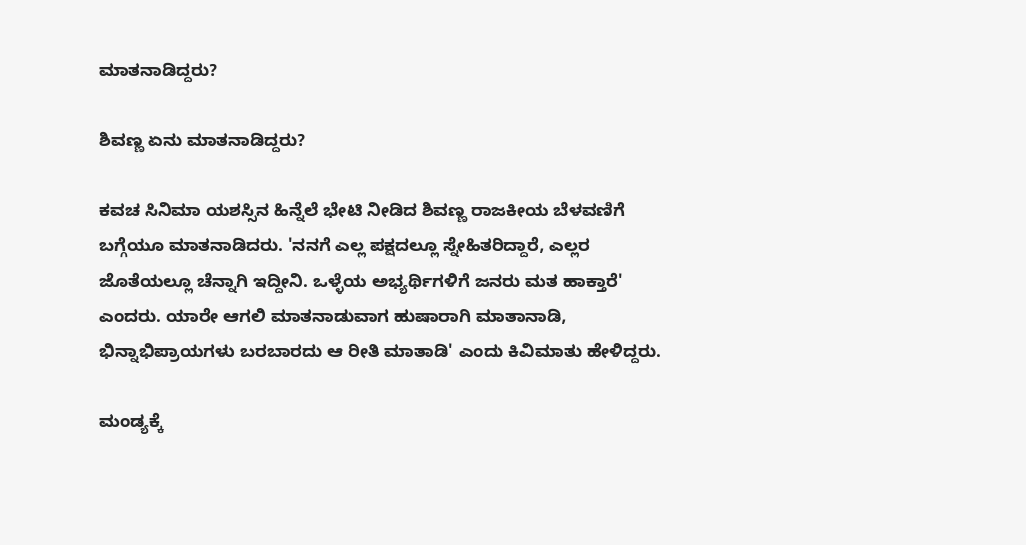ಮಾತನಾಡಿದ್ದರು?

ಶಿವಣ್ಣ ಏನು ಮಾತನಾಡಿದ್ದರು?

ಕವಚ ಸಿನಿಮಾ ಯಶಸ್ಸಿನ ಹಿನ್ನೆಲೆ ಭೇಟಿ ನೀಡಿದ ಶಿವಣ್ಣ ರಾಜಕೀಯ ಬೆಳವಣಿಗೆ ಬಗ್ಗೆಯೂ ಮಾತನಾಡಿದರು. 'ನನಗೆ ಎಲ್ಲ ಪಕ್ಷದಲ್ಲೂ ಸ್ನೇಹಿತರಿದ್ದಾರೆ, ಎಲ್ಲರ ಜೊತೆಯಲ್ಲೂ ಚೆನ್ನಾಗಿ ಇದ್ದೀನಿ. ಒಳ್ಳೆಯ ಅಭ್ಯರ್ಥಿಗಳಿಗೆ ಜನರು ಮತ ಹಾಕ್ತಾರೆ' ಎಂದರು. ಯಾರೇ ಆಗಲಿ ಮಾತನಾಡುವಾಗ ಹುಷಾರಾಗಿ ಮಾತಾನಾಡಿ, ಭಿನ್ನಾಭಿಪ್ರಾಯಗಳು ಬರಬಾರದು ಆ ರೀತಿ ಮಾತಾಡಿ' ಎಂದು ಕಿವಿಮಾತು ಹೇಳಿದ್ದರು.

ಮಂಡ್ಯಕ್ಕೆ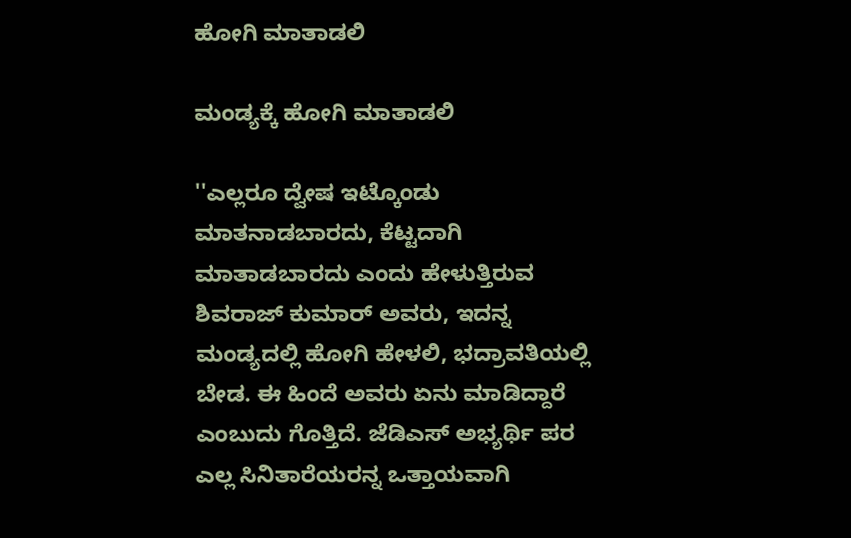ಹೋಗಿ ಮಾತಾಡಲಿ

ಮಂಡ್ಯಕ್ಕೆ ಹೋಗಿ ಮಾತಾಡಲಿ

''ಎಲ್ಲರೂ ದ್ವೇಷ ಇಟ್ಕೊಂಡು ಮಾತನಾಡಬಾರದು, ಕೆಟ್ಟದಾಗಿ ಮಾತಾಡಬಾರದು ಎಂದು ಹೇಳುತ್ತಿರುವ ಶಿವರಾಜ್ ಕುಮಾರ್ ಅವರು, ಇದನ್ನ ಮಂಡ್ಯದಲ್ಲಿ ಹೋಗಿ ಹೇಳಲಿ, ಭದ್ರಾವತಿಯಲ್ಲಿ ಬೇಡ. ಈ ಹಿಂದೆ ಅವರು ಏನು ಮಾಡಿದ್ದಾರೆ ಎಂಬುದು ಗೊತ್ತಿದೆ. ಜೆಡಿಎಸ್ ಅಭ್ಯರ್ಥಿ ಪರ ಎಲ್ಲ ಸಿನಿತಾರೆಯರನ್ನ ಒತ್ತಾಯವಾಗಿ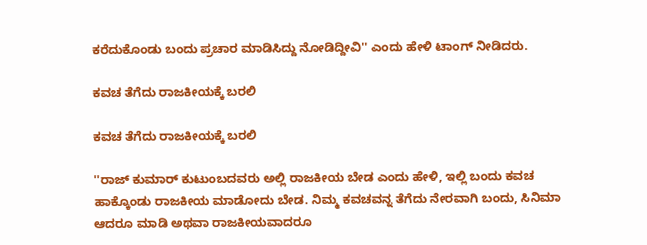ಕರೆದುಕೊಂಡು ಬಂದು ಪ್ರಚಾರ ಮಾಡಿಸಿದ್ದು ನೋಡಿದ್ದೀವಿ'' ಎಂದು ಹೇಳಿ ಟಾಂಗ್ ನೀಡಿದರು.

ಕವಚ ತೆಗೆದು ರಾಜಕೀಯಕ್ಕೆ ಬರಲಿ

ಕವಚ ತೆಗೆದು ರಾಜಕೀಯಕ್ಕೆ ಬರಲಿ

''ರಾಜ್ ಕುಮಾರ್ ಕುಟುಂಬದವರು ಅಲ್ಲಿ ರಾಜಕೀಯ ಬೇಡ ಎಂದು ಹೇಳಿ, ಇಲ್ಲಿ ಬಂದು ಕವಚ ಹಾಕ್ಕೊಂಡು ರಾಜಕೀಯ ಮಾಡೋದು ಬೇಡ. ನಿಮ್ಮ ಕವಚವನ್ನ ತೆಗೆದು ನೇರವಾಗಿ ಬಂದು, ಸಿನಿಮಾ ಆದರೂ ಮಾಡಿ ಅಥವಾ ರಾಜಕೀಯವಾದರೂ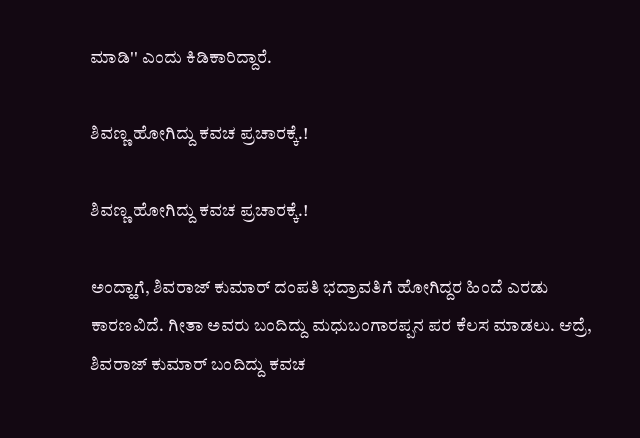ಮಾಡಿ'' ಎಂದು ಕಿಡಿಕಾರಿದ್ದಾರೆ.

ಶಿವಣ್ಣ ಹೋಗಿದ್ದು ಕವಚ ಪ್ರಚಾರಕ್ಕೆ.!

ಶಿವಣ್ಣ ಹೋಗಿದ್ದು ಕವಚ ಪ್ರಚಾರಕ್ಕೆ.!

ಅಂದ್ಹಾಗೆ, ಶಿವರಾಜ್ ಕುಮಾರ್ ದಂಪತಿ ಭದ್ರಾವತಿಗೆ ಹೋಗಿದ್ದರ ಹಿಂದೆ ಎರಡು ಕಾರಣವಿದೆ. ಗೀತಾ ಅವರು ಬಂದಿದ್ದು ಮಧುಬಂಗಾರಪ್ಪನ ಪರ ಕೆಲಸ ಮಾಡಲು. ಆದ್ರೆ, ಶಿವರಾಜ್ ಕುಮಾರ್ ಬಂದಿದ್ದು ಕವಚ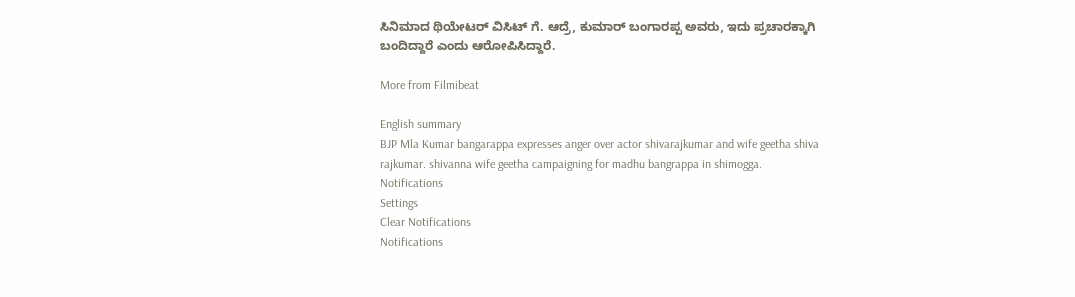ಸಿನಿಮಾದ ಥಿಯೇಟರ್ ವಿಸಿಟ್ ಗೆ. ಆದ್ರೆ, ಕುಮಾರ್ ಬಂಗಾರಪ್ಪ ಅವರು, ಇದು ಪ್ರಚಾರಕ್ಕಾಗಿ ಬಂದಿದ್ದಾರೆ ಎಂದು ಆರೋಪಿಸಿದ್ದಾರೆ.

More from Filmibeat

English summary
BJP Mla Kumar bangarappa expresses anger over actor shivarajkumar and wife geetha shiva rajkumar. shivanna wife geetha campaigning for madhu bangrappa in shimogga.
Notifications
Settings
Clear Notifications
Notifications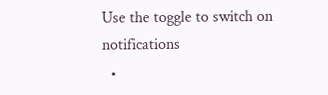Use the toggle to switch on notifications
  •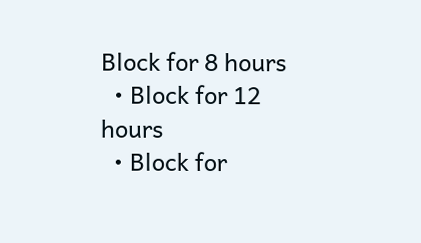Block for 8 hours
  • Block for 12 hours
  • Block for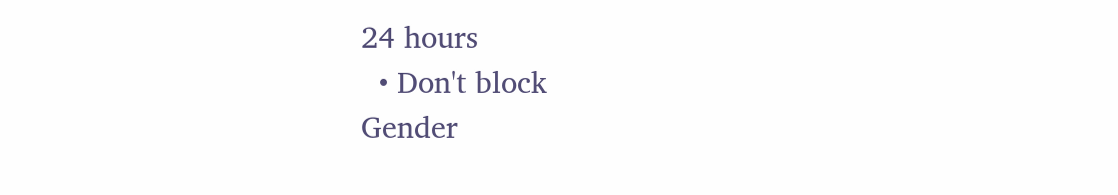24 hours
  • Don't block
Gender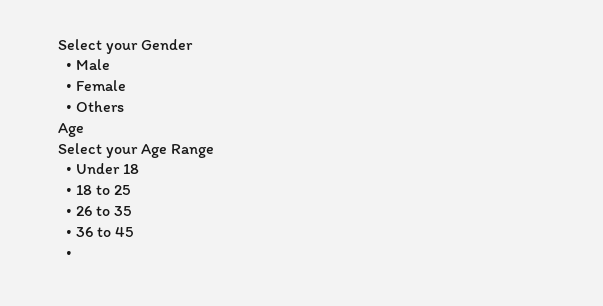Select your Gender
  • Male
  • Female
  • Others
Age
Select your Age Range
  • Under 18
  • 18 to 25
  • 26 to 35
  • 36 to 45
  •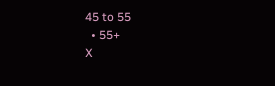45 to 55
  • 55+
X